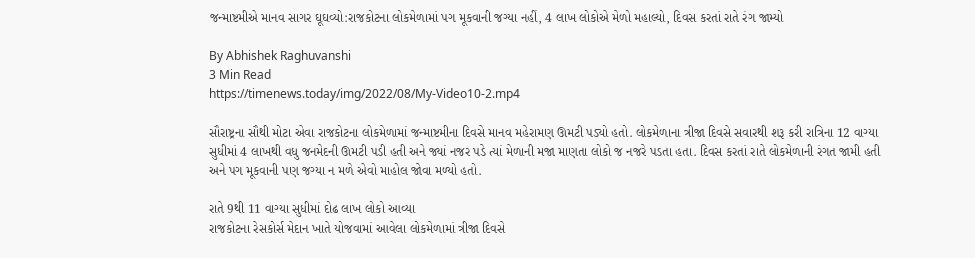જન્માષ્ટમીએ માનવ સાગર ઘૂઘવ્યો:રાજકોટના લોકમેળામાં પગ મૂકવાની જગ્યા નહીં, 4 લાખ લોકોએ મેળો મહાલ્યો, દિવસ કરતાં રાતે રંગ જામ્યો

By Abhishek Raghuvanshi
3 Min Read
https://timenews.today/img/2022/08/My-Video10-2.mp4

સૌરાષ્ટ્રના સૌથી મોટા એવા રાજકોટના લોકમેળામાં જન્માષ્ટમીના દિવસે માનવ મહેરામણ ઊમટી પડ્યો હતો. લોકમેળાના ત્રીજા દિવસે સવારથી શરૂ કરી રાત્રિના 12 વાગ્યા સુધીમાં 4 લાખથી વધુ જનમેદની ઊમટી પડી હતી અને જ્યાં નજર પડે ત્યાં મેળાની મજા માણતા લોકો જ નજરે પડતા હતા. દિવસ કરતાં રાતે લોકમેળાની રંગત જામી હતી અને પગ મૂકવાની પણ જગ્યા ન મળે એવો માહોલ જોવા મળ્યો હતો.

રાતે 9થી 11 વાગ્યા સુધીમાં દોઢ લાખ લોકો આવ્યા
રાજકોટના રેસકોર્સ મેદાન ખાતે યોજવામાં આવેલા લોકમેળામાં ત્રીજા દિવસે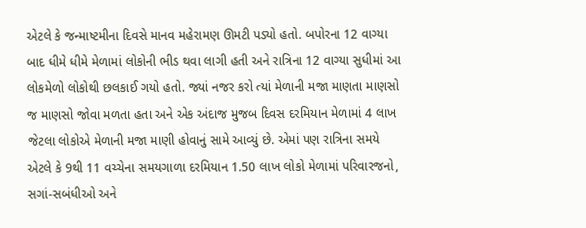એટલે કે જન્માષ્ટમીના દિવસે માનવ મહેરામણ ઊમટી પડ્યો હતો. બપોરના 12 વાગ્યા બાદ ધીમે ધીમે મેળામાં લોકોની ભીડ થવા લાગી હતી અને રાત્રિના 12 વાગ્યા સુધીમાં આ લોકમેળો લોકોથી છલકાઈ ગયો હતો. જ્યાં નજર કરો ત્યાં મેળાની મજા માણતા માણસો જ માણસો જોવા મળતા હતા અને એક અંદાજ મુજબ દિવસ દરમિયાન મેળામાં 4 લાખ જેટલા લોકોએ મેળાની મજા માણી હોવાનું સામે આવ્યું છે. એમાં પણ રાત્રિના સમયે એટલે કે 9થી 11 વચ્ચેના સમયગાળા દરમિયાન 1.50 લાખ લોકો મેળામાં પરિવારજનો, સગાં-સબંધીઓ અને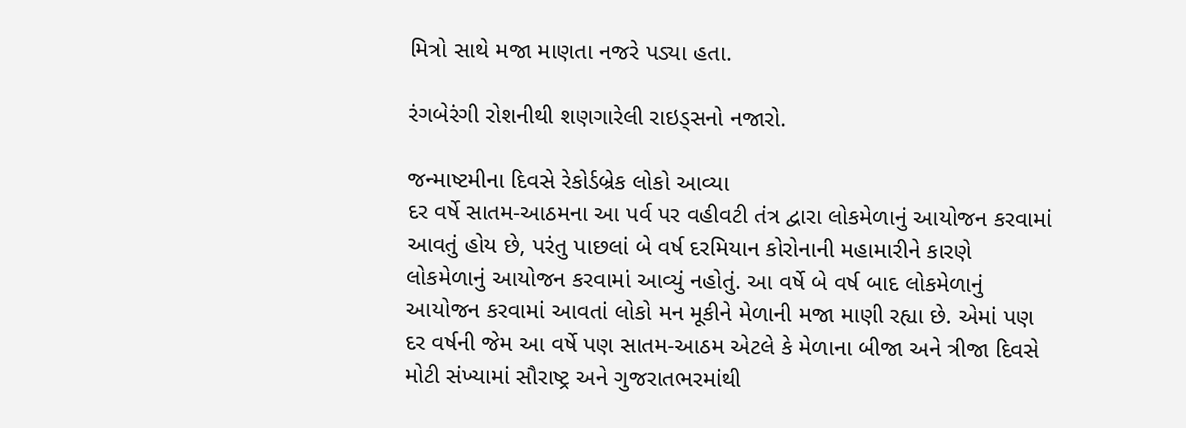મિત્રો સાથે મજા માણતા નજરે પડ્યા હતા.

રંગબેરંગી રોશનીથી શણગારેલી રાઇડ્સનો નજારો.

જન્માષ્ટમીના દિવસે રેકોર્ડબ્રેક લોકો આવ્યા
દર વર્ષે સાતમ-આઠમના આ પર્વ પર વહીવટી તંત્ર દ્વારા લોકમેળાનું આયોજન કરવામાં આવતું હોય છે, પરંતુ પાછલાં બે વર્ષ દરમિયાન કોરોનાની મહામારીને કારણે લોકમેળાનું આયોજન કરવામાં આવ્યું નહોતું. આ વર્ષે બે વર્ષ બાદ લોકમેળાનું આયોજન કરવામાં આવતાં લોકો મન મૂકીને મેળાની મજા માણી રહ્યા છે. એમાં પણ દર વર્ષની જેમ આ વર્ષે પણ સાતમ-આઠમ એટલે કે મેળાના બીજા અને ત્રીજા દિવસે મોટી સંખ્યામાં સૌરાષ્ટ્ર અને ગુજરાતભરમાંથી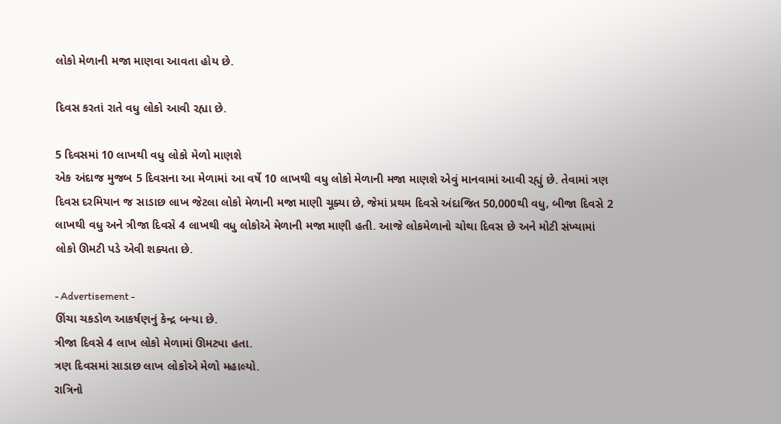લોકો મેળાની મજા માણવા આવતા હોય છે.

દિવસ કરતાં રાતે વધુ લોકો આવી રહ્યા છે.

5 દિવસમાં 10 લાખથી વધુ લોકો મેળો માણશે
એક અંદાજ મુજબ 5 દિવસના આ મેળામાં આ વર્ષે 10 લાખથી વધુ લોકો મેળાની મજા માણશે એવું માનવામાં આવી રહ્યું છે. તેવામાં ત્રણ દિવસ દરમિયાન જ સાડાછ લાખ જેટલા લોકો મેળાની મજા માણી ચૂક્યા છે, જેમાં પ્રથમ દિવસે અંદાજિત 50,000થી વધુ, બીજા દિવસે 2 લાખથી વધુ અને ત્રીજા દિવસે 4 લાખથી વધુ લોકોએ મેળાની મજા માણી હતી. આજે લોકમેળાનો ચોથા દિવસ છે અને મોટી સંખ્યામાં લોકો ઊમટી પડે એવી શક્યતા છે.

- Advertisement -
ઊંચા ચકડોળ આકર્ષણનું કેન્દ્ર બન્યા છે.
ત્રીજા દિવસે 4 લાખ લોકો મેળામાં ઊમટ્યા હતા.
ત્રણ દિવસમાં સાડાછ લાખ લોકોએ મેળો મહાલ્યો.
રાત્રિનો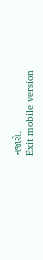નજારો.
Exit mobile version